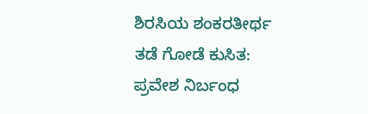ಶಿರಸಿಯ ಶಂಕರತೀರ್ಥ ತಡೆ ಗೋಡೆ ಕುಸಿತ: ಪ್ರವೇಶ ನಿರ್ಬಂಧ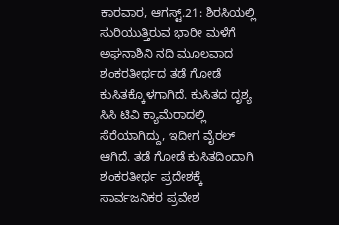ಕಾರವಾರ, ಆಗಸ್ಟ್.21: ಶಿರಸಿಯಲ್ಲಿ ಸುರಿಯುತ್ತಿರುವ ಭಾರೀ ಮಳೆಗೆ ಅಘನಾಶಿನಿ ನದಿ ಮೂಲವಾದ ಶಂಕರತೀರ್ಥದ ತಡೆ ಗೋಡೆ ಕುಸಿತಕ್ಕೊಳಗಾಗಿದೆ. ಕುಸಿತದ ದೃಶ್ಯ ಸಿಸಿ ಟಿವಿ ಕ್ಯಾಮೆರಾದಲ್ಲಿ ಸೆರೆಯಾಗಿದ್ದು, ಇದೀಗ ವೈರಲ್ ಆಗಿದೆ. ತಡೆ ಗೋಡೆ ಕುಸಿತದಿಂದಾಗಿ ಶಂಕರತೀರ್ಥ ಪ್ರದೇಶಕ್ಕೆ ಸಾರ್ವಜನಿಕರ ಪ್ರವೇಶ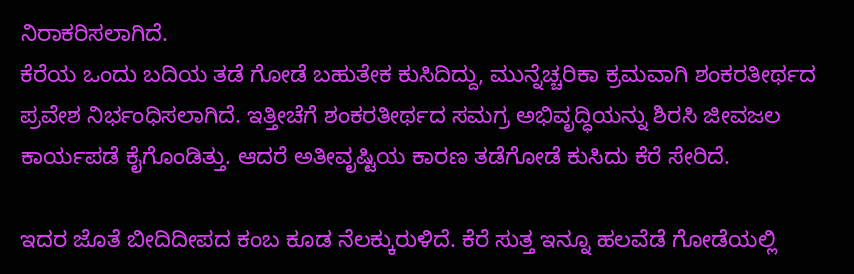ನಿರಾಕರಿಸಲಾಗಿದೆ.
ಕೆರೆಯ ಒಂದು ಬದಿಯ ತಡೆ ಗೋಡೆ ಬಹುತೇಕ ಕುಸಿದಿದ್ದು, ಮುನ್ನೆಚ್ಚರಿಕಾ ಕ್ರಮವಾಗಿ ಶಂಕರತೀರ್ಥದ ಪ್ರವೇಶ ನಿರ್ಭಂಧಿಸಲಾಗಿದೆ. ಇತ್ತೀಚೆಗೆ ಶಂಕರತೀರ್ಥದ ಸಮಗ್ರ ಅಭಿವೃದ್ಧಿಯನ್ನು ಶಿರಸಿ ಜೀವಜಲ ಕಾರ್ಯಪಡೆ ಕೈಗೊಂಡಿತ್ತು. ಆದರೆ ಅತೀವೃಷ್ಟಿಯ ಕಾರಣ ತಡೆಗೋಡೆ ಕುಸಿದು ಕೆರೆ ಸೇರಿದೆ.

ಇದರ ಜೊತೆ ಬೀದಿದೀಪದ ಕಂಬ ಕೂಡ ನೆಲಕ್ಕುರುಳಿದೆ. ಕೆರೆ ಸುತ್ತ ಇನ್ನೂ ಹಲವೆಡೆ ಗೋಡೆಯಲ್ಲಿ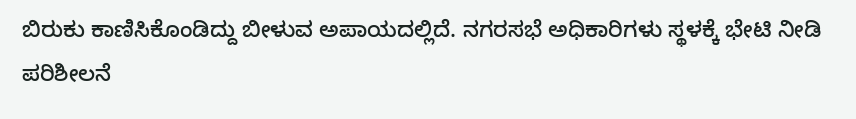ಬಿರುಕು ಕಾಣಿಸಿಕೊಂಡಿದ್ದು ಬೀಳುವ ಅಪಾಯದಲ್ಲಿದೆ. ನಗರಸಭೆ ಅಧಿಕಾರಿಗಳು ಸ್ಥಳಕ್ಕೆ ಭೇಟಿ ನೀಡಿ ಪರಿಶೀಲನೆ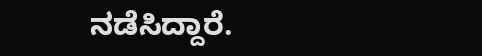ನಡೆಸಿದ್ದಾರೆ.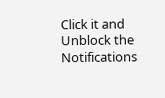Click it and Unblock the Notifications